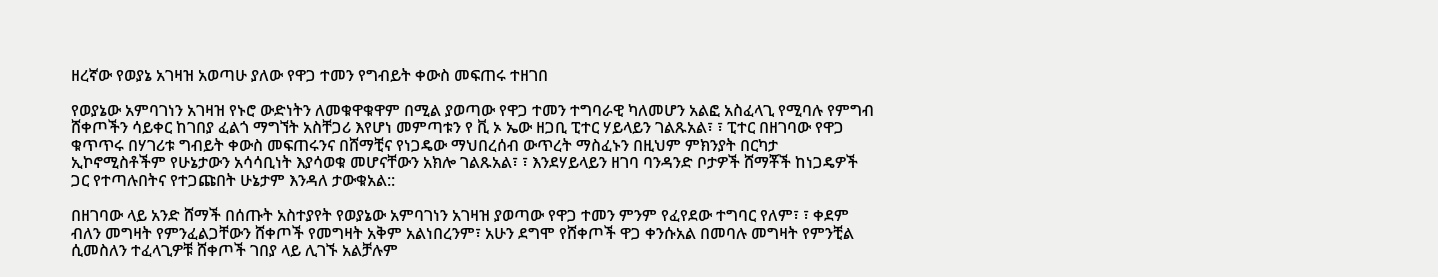ዘረኛው የወያኔ አገዛዝ አወጣሁ ያለው የዋጋ ተመን የግብይት ቀውስ መፍጠሩ ተዘገበ

የወያኔው አምባገነን አገዛዝ የኑሮ ውድነትን ለመቁዋቁዋም በሚል ያወጣው የዋጋ ተመን ተግባራዊ ካለመሆን አልፎ አስፈላጊ የሚባሉ የምግብ ሸቀጦችን ሳይቀር ከገበያ ፈልጎ ማግኘት አስቸጋሪ እየሆነ መምጣቱን የ ቪ ኦ ኤው ዘጋቢ ፒተር ሃይላይን ገልጹአል፣ ፣ ፒተር በዘገባው የዋጋ ቁጥጥሩ በሃገሪቱ ግብይት ቀውስ መፍጠሩንና በሸማቺና የነጋዴው ማህበረሰብ ውጥረት ማስፈኑን በዚህም ምክንያት በርካታ ኢኮኖሚስቶችም የሁኔታውን አሳሳቢነት እያሳወቁ መሆናቸውን አክሎ ገልጹአል፣ ፣ እንደሃይላይን ዘገባ ባንዳንድ ቦታዎች ሸማቾች ከነጋዴዎች ጋር የተጣሉበትና የተጋጩበት ሁኔታም እንዳለ ታውቁአል::

በዘገባው ላይ አንድ ሸማች በሰጡት አስተያየት የወያኔው አምባገነን አገዛዝ ያወጣው የዋጋ ተመን ምንም የፈየደው ተግባር የለም፣ ፣ ቀደም ብለን መግዛት የምንፈልጋቸውን ሸቀጦች የመግዛት አቅም አልነበረንም፣ አሁን ደግሞ የሸቀጦች ዋጋ ቀንሱአል በመባሉ መግዛት የምንቺል ሲመስለን ተፈላጊዎቹ ሸቀጦች ገበያ ላይ ሊገኙ አልቻሉም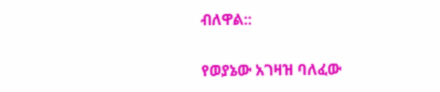ብለዋል::

የወያኔው አገዛዝ ባለፈው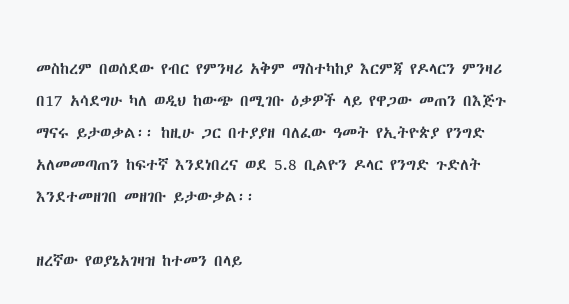መስከረም በወሰደው የብር የምንዛሪ አቅም ማስተካከያ እርምጃ የዶላርን ምንዛሪ በ17 አሳደግሁ ካለ ወዲህ ከውጭ በሚገቡ ዕቃዎች ላይ የዋጋው መጠን በእጅጉ ማናሩ ይታወቃል፡፡ ከዚሁ ጋር በተያያዘ ባለፈው ዓመት የኢትዮጵያ የንግድ አለመመጣጠን ከፍተኛ እንደነበረና ወደ 5.8 ቢልዮን ዶላር የንግድ ጉድለት እንደተመዘገበ መዘገቡ ይታውቃል፡፡

ዘረኛው የወያኔአገዛዝ ከተመን በላይ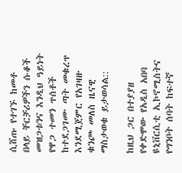ሲሸጡ የተገኙ ከመቶ በላይ ቸርቻሪዎችን ሱቆች መዝጋቱንና እንዲህ ዓይነት የዋጋ ተመን ጥሰቶች ከተደጋገሙ ጣት መቁረጥ እንደሚጀምር የአገዛዙ ቁንጮ መለስ ዜናዊ ማስታወቁ ይታወሳል::

ከዚህ ጋር በተያያዘ የቀድሞው የአዲስ አበባ ዩኒቨርሲቲ ኢኮኖሚስትና የግንቦት ሰባት ከፍተኛ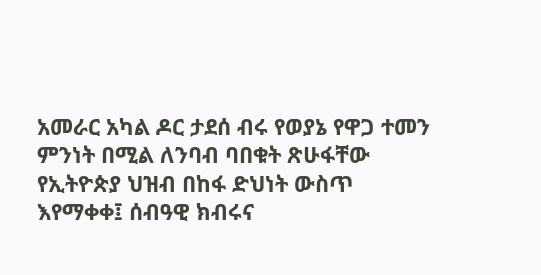አመራር አካል ዶር ታደሰ ብሩ የወያኔ የዋጋ ተመን ምንነት በሚል ለንባብ ባበቁት ጽሁፋቸው የኢትዮጵያ ህዝብ በከፋ ድህነት ውስጥ እየማቀቀ፤ ሰብዓዊ ክብሩና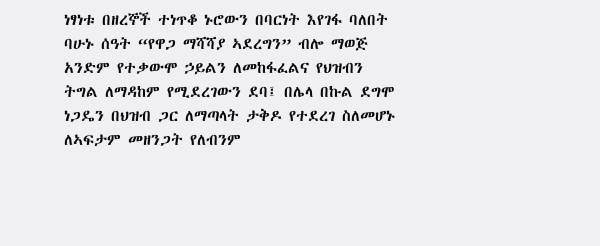ነፃነቱ በዘረኞች ተነጥቆ ኑሮውን በባርነት እየገፋ ባለበት ባሁኑ ሰዓት “የዋጋ ማሻሻያ ኣደረግን” ብሎ ማወጅ አንድም የተቃውሞ ኃይልን ለመከፋፈልና የህዝብን ትግል ለማዳከም የሚደረገውን ደባ፤ በሌላ በኩል ደግሞ ነጋዴን በህዝብ ጋር ለማጣላት ታቅዶ የተደረገ ስለመሆኑ ለኣፍታም መዘንጋት የለብንም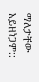ማለታቸው አይዘነጋም::